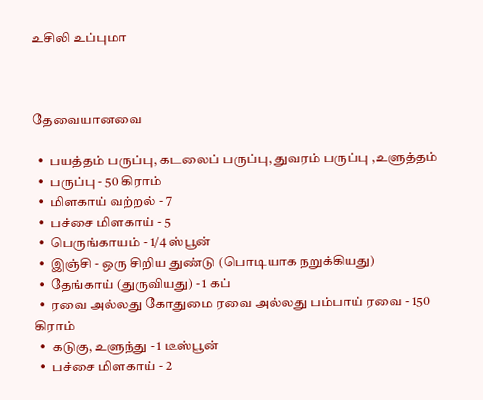உசிலி உப்புமா



தேவையானவை

  •  பயத்தம் பருப்பு, கடலைப் பருப்பு, துவரம் பருப்பு ,உளுத்தம்
  •  பருப்பு - 50 கிராம்
  •  மிளகாய் வற்றல் - 7
  •  பச்சை மிளகாய் - 5
  •  பெருங்காயம் - 1/4 ஸ்பூன்
  •  இஞ்சி - ஒரு சிறிய துண்டு (பொடியாக நறுக்கியது)
  •  தேங்காய் (துருவியது) - 1 கப்
  •  ரவை அல்லது கோதுமை ரவை அல்லது பம்பாய் ரவை - 150 கிராம்
  •  கடுகு, உளுந்து - 1 டீஸ்பூன்
  •  பச்சை மிளகாய் - 2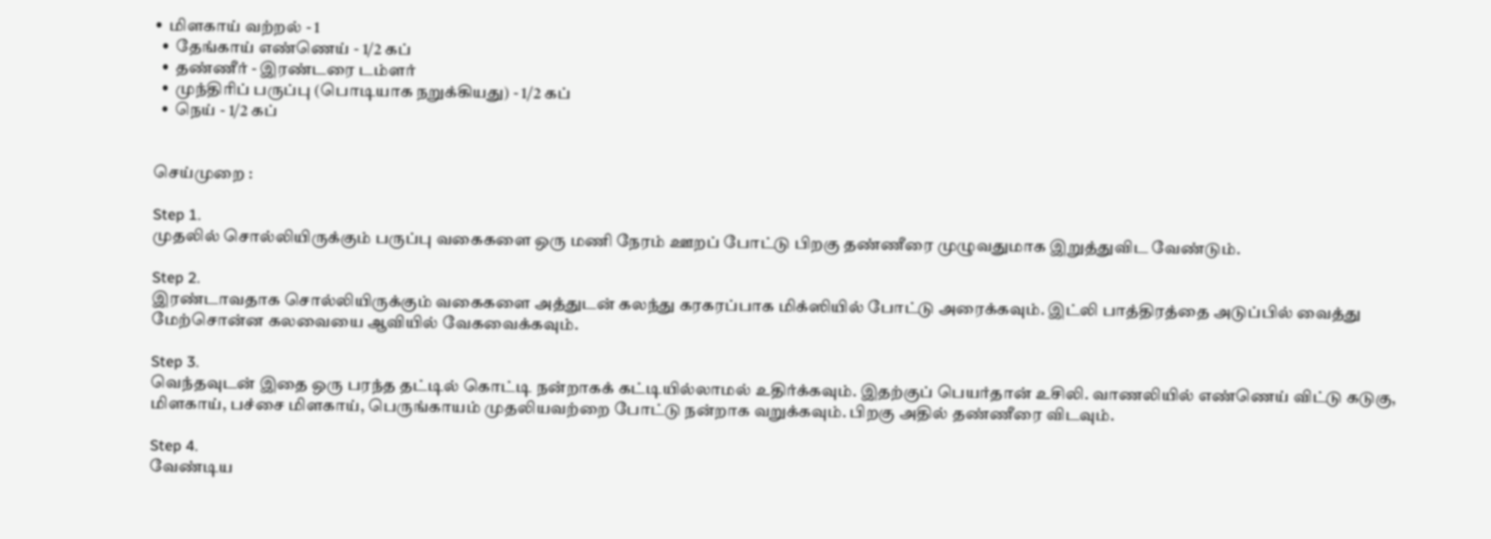•  மிளகாய் வற்றல் - 1
  •  தேங்காய் எண்ணெய் - 1/2 கப்
  •  தண்ணீர் - இர‌ண்டரை டம்ளர்
  •  முந்திரிப் பருப்பு (பொடியாக நறுக்கியது) - 1/2 கப்
  •  நெய் - 1/2 கப்


செய்முறை :

Step 1.
முதலில் சொல்லியிருக்கும் பருப்பு வகைகளை ஒரு மணி நேரம் ஊறப் போட்டு பிறகு தண்ணீரை முழுவதுமாக இறு‌த்து‌விட வேண்டும்.

Step 2.
இரண்டாவதாக சொல்லியிருக்கும் வகைகளை அத்துடன் கலந்து கரகரப்பாக மிக்ஸியில் போட்டு அரைக்கவும். இட்லி பாத்திரத்தை அடுப்பில் வைத்து மேற்சொன்ன கலவையை ஆவியில் வேகவைக்கவும்.

Step 3.
வெந்தவுடன் இதை ஒரு பரந்த தட்டில் கொட்டி நன்றாகக் கட்டியில்லாமல் உதிர்க்கவும். இத‌ற்கு‌ப் பெய‌ர்தா‌ன் உசிலி. வாணலியில் எண்ணெய் விட்டு கடுகு, மிளகாய், பச்சை மிளகாய், பெருங்காயம் முதலியவற்றை போட்டு நன்றாக வறுக்கவும். பிறகு அதில் தண்ணீரை விடவும்.

Step 4.
வேண்டிய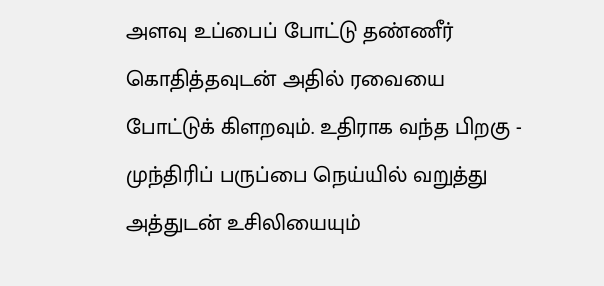அளவு உப்பைப் போட்டு தண்ணீர் கொதித்தவுடன் அதில் ரவையை போட்டுக் கிளறவும். உதிராக வந்த பிறகு - முந்திரிப் பருப்பை நெய்யில் வறுத்து அத்துடன் உசிலியையும்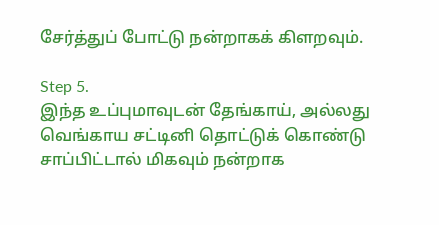சேர்த்துப் போட்டு நன்றாகக் கிளறவும்.

Step 5.
இந்த உப்புமாவுடன் தேங்காய், அல்லது வெங்காய சட்டினி தொட்டுக் கொண்டு சாப்பிட்டால் மிகவும் நன்றாக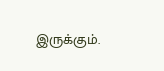இருக்கும்.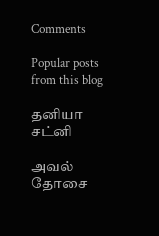Comments

Popular posts from this blog

தனியா சட்னி

அவல் தோசை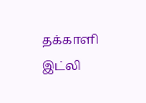தக்காளி இட்லி